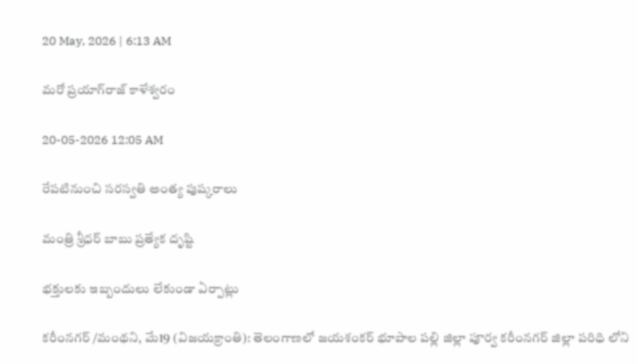20 May, 2026 | 6:13 AM

మరో ప్రయాగ్‌రాజ్ కాళేశ్వరం

20-05-2026 12:05 AM

రేపటినుంచి సరస్వతి అంత్య పుష్కరాలు

మంత్రి శ్రీధర్ బాబు ప్రత్యేక దృష్టి

భక్తులకు ఇబ్బందులు లేకుండా ఏర్పాట్లు

కరీంనగర్ /మంథని, మే19 (విజయక్రాంతి): తెలంగాణలో జయశంకర్ భూపాల పల్లి జిల్లా పూర్వ కరీంనగర్ జిల్లా పరిధి లోని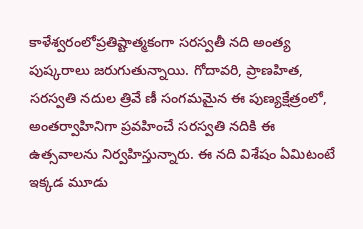కాళేశ్వరంలోప్రతిష్టాత్మకంగా సరస్వతీ నది అంత్య పుష్కరాలు జరుగుతున్నాయి. గోదావరి, ప్రాణహిత, సరస్వతి నదుల త్రివే ణీ సంగమమైన ఈ పుణ్యక్షేత్రంలో, అంతర్వాహినిగా ప్రవహించే సరస్వతి నదికి ఈ ఉత్సవాలను నిర్వహిస్తున్నారు. ఈ నది విశేషం ఏమిటంటే ఇక్కడ మూడు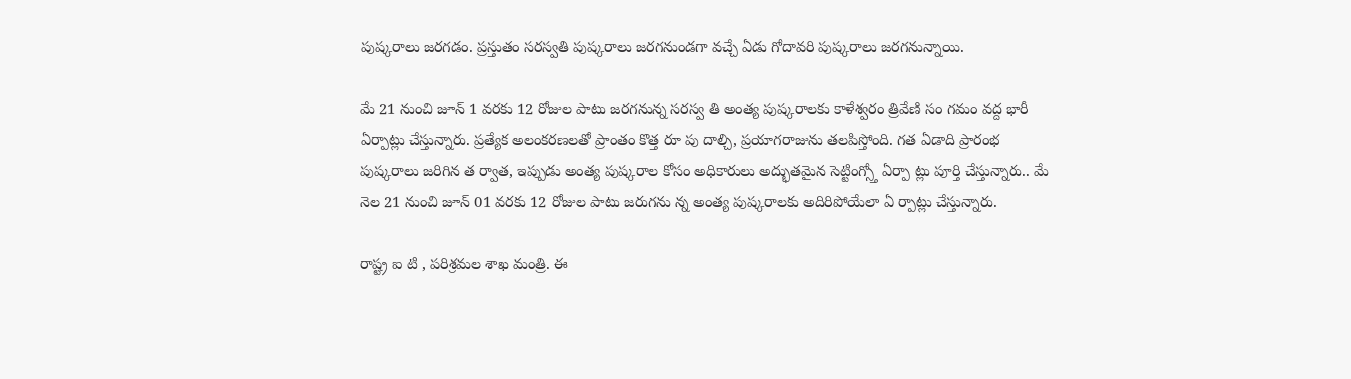పుష్కరాలు జరగడం. ప్రస్తుతం సరస్వతి పుష్కరాలు జరగనుండగా వచ్చే ఏడు గోదావరి పుష్కరాలు జరగనున్నాయి.

మే 21 నుంచి జూన్ 1 వరకు 12 రోజుల పాటు జరగనున్న సరస్వ తి అంత్య పుష్కరాలకు కాళేశ్వరం త్రివేణి సం గమం వద్ద భారీ ఏర్పాట్లు చేస్తున్నారు. ప్రత్యేక అలంకరణలతో ప్రాంతం కొత్త రూ పు దాల్చి, ప్రయాగరాజును తలపిస్తోంది. గత ఏడాది ప్రారంభ పుష్కరాలు జరిగిన త ర్వాత, ఇప్పుడు అంత్య పుష్కరాల కోసం అధికారులు అద్భుతమైన సెట్టింగ్స్తో ఏర్పా ట్లు పూర్తి చేస్తున్నారు.. మే నెల 21 నుంచి జూన్ 01 వరకు 12 రోజుల పాటు జరుగను న్న అంత్య పుష్కరాలకు అదిరిపోయేలా ఏ ర్పాట్లు చేస్తున్నారు.

రాష్ట్ర ఐ టి , పరిశ్రమల శాఖ మంత్రి. ఈ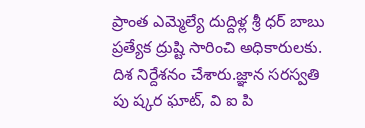ప్రాంత ఎమ్మెల్యే దుద్దిళ్ల శ్రీ ధర్ బాబు ప్రత్యేక ద్రుష్టి సారించి అధికారులకు. దిశ నిర్దేశనం చేశారు.జ్ఞాన సరస్వతి పు ష్కర ఘాట్, వి ఐ పి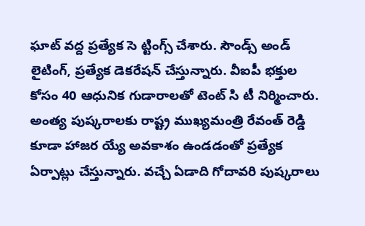ఘాట్ వద్ద ప్రత్యేక సె ట్టింగ్స్ చేశారు. సౌండ్స్ అండ్ లైటింగ్, ప్రత్యేక డెకరేషన్ చేస్తున్నారు. వీఐపీ భక్తుల కోసం 40 ఆధునిక గుడారాలతో టెంట్ సి టీ నిర్మించారు. అంత్య పుష్కరాలకు రాష్ట్ర ముఖ్యమంత్రి రేవంత్ రెడ్డి కూడా హాజర య్యే అవకాశం ఉండడంతో ప్రత్యేక ఏర్పాట్లు చేస్తున్నారు. వచ్చే ఏడాది గోదావరి పుష్కరాలు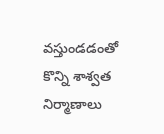వస్తుండడంతో కొన్ని శాశ్వత నిర్మాణాలు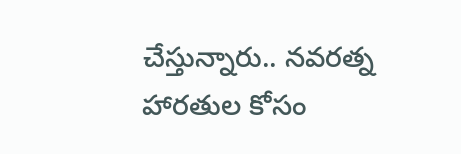చేస్తున్నారు.. నవరత్న హారతుల కోసం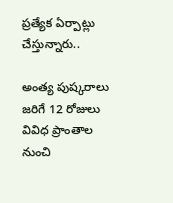ప్రత్యేక ఏర్పాట్లు చేస్తున్నారు..

అంత్య పుష్కరాలు జరిగే 12 రోజులు వివిధ ప్రాంతాల నుంచి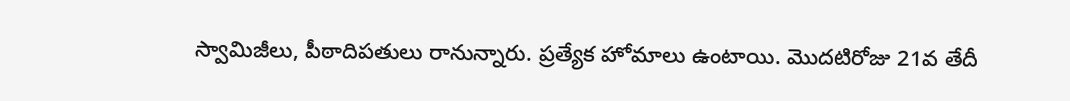స్వామిజీలు, పీఠాదిపతులు రానున్నారు. ప్రత్యేక హోమాలు ఉంటాయి. మొదటిరోజు 21వ తేదీ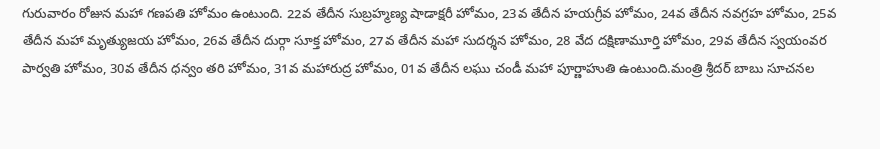గురువారం రోజున మహా గణపతి హోమం ఉంటుంది. 22వ తేదీన సుబ్రహ్మణ్య షాడాక్షరీ హోమం, 23వ తేదీన హయగ్రీవ హోమం, 24వ తేదీన నవగ్రహ హోమం, 25వ తేదీన మహా మృత్యుజయ హోమం, 26వ తేదీన దుర్గా సూక్త హోమం, 27వ తేదీన మహా సుదర్శన హోమం, 28 వేద దక్షిణామూర్తి హోమం, 29వ తేదీన స్వయంవర పార్వతి హోమం, 30వ తేదీన ధన్వం తరి హోమం, 31వ మహారుద్ర హోమం, 01వ తేదీన లఘు చండీ మహా పూర్ణాహుతి ఉంటుంది.మంత్రి శ్రీదర్ బాబు సూచనల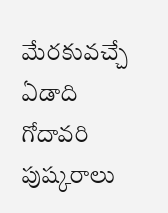మేరకువచ్చే ఏడాది గోదావరి పుష్కరాలు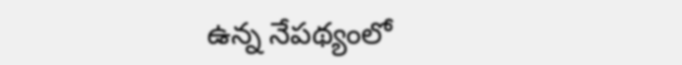ఉన్న నేపథ్యంలో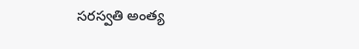సరస్వతి అంత్య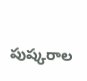పుష్కరాల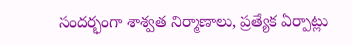సందర్భంగా శాశ్వత నిర్మాణాలు, ప్రత్యేక ఏర్పాట్లు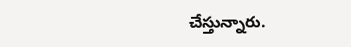చేస్తున్నారు.